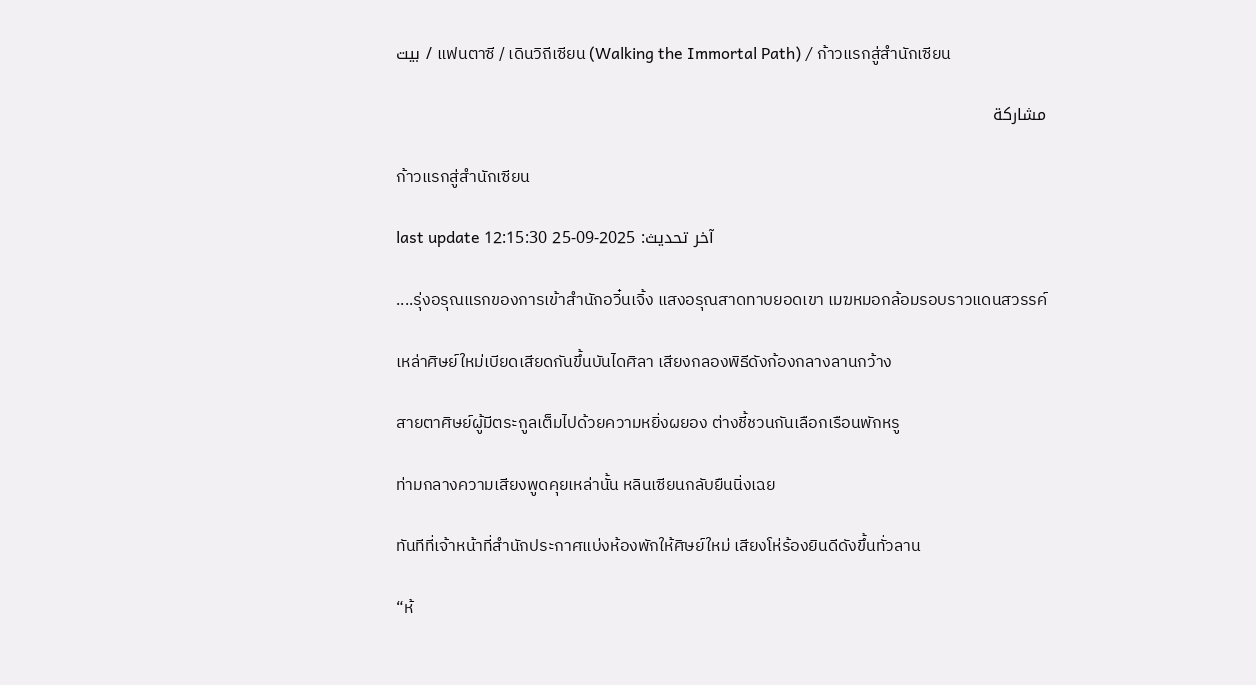بيت / แฟนตาซี / เดินวิถีเซียน (Walking the Immortal Path) / ก้าวแรกสู่สำนักเซียน

مشاركة

ก้าวแรกสู่สำนักเซียน

last update آخر تحديث: 2025-09-25 12:15:30

....รุ่งอรุณแรกของการเข้าสำนักอวิ๋นเจิ้ง แสงอรุณสาดทาบยอดเขา เมฆหมอกล้อมรอบราวแดนสวรรค์

เหล่าศิษย์ใหม่เบียดเสียดกันขึ้นบันไดศิลา เสียงกลองพิธีดังก้องกลางลานกว้าง

สายตาศิษย์ผู้มีตระกูลเต็มไปด้วยความหยิ่งผยอง ต่างชี้ชวนกันเลือกเรือนพักหรู

ท่ามกลางความเสียงพูดคุยเหล่านั้น หลินเซียนกลับยืนนิ่งเฉย

ทันทีที่เจ้าหน้าที่สำนักประกาศแบ่งห้องพักให้ศิษย์ใหม่ เสียงโห่ร้องยินดีดังขึ้นทั่วลาน

“ห้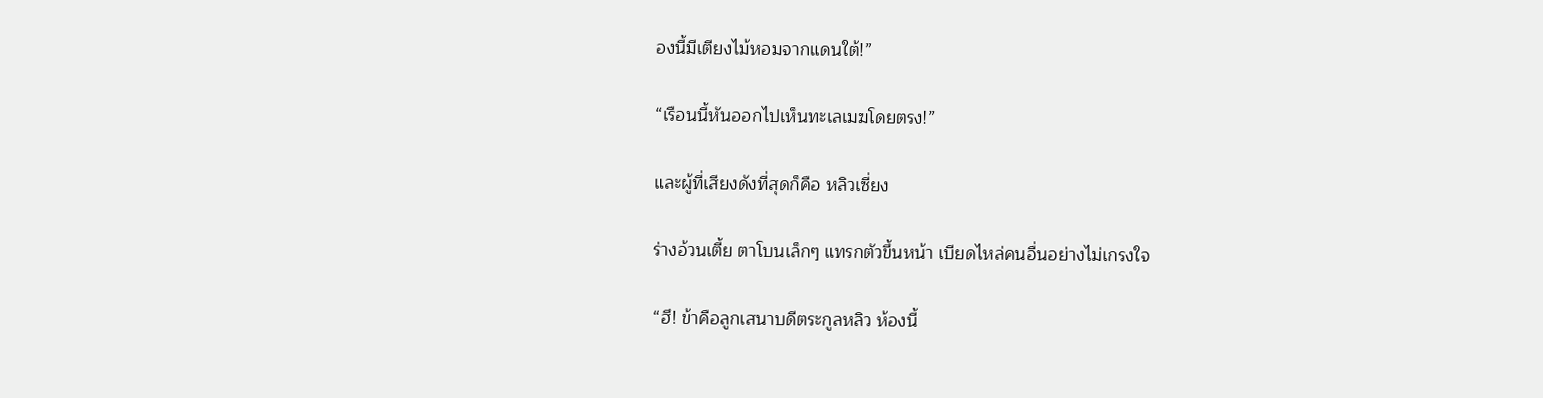องนี้มีเตียงไม้หอมจากแดนใต้!”

“เรือนนี้หันออกไปเห็นทะเลเมฆโดยตรง!”

และผู้ที่เสียงดังที่สุดก็คือ หลิวเซี่ยง

ร่างอ้วนเตี้ย ตาโบนเล็กๆ แทรกตัวขึ้นหน้า เบียดไหล่คนอื่นอย่างไม่เกรงใจ

“ฮึ! ข้าคือลูกเสนาบดีตระกูลหลิว ห้องนี้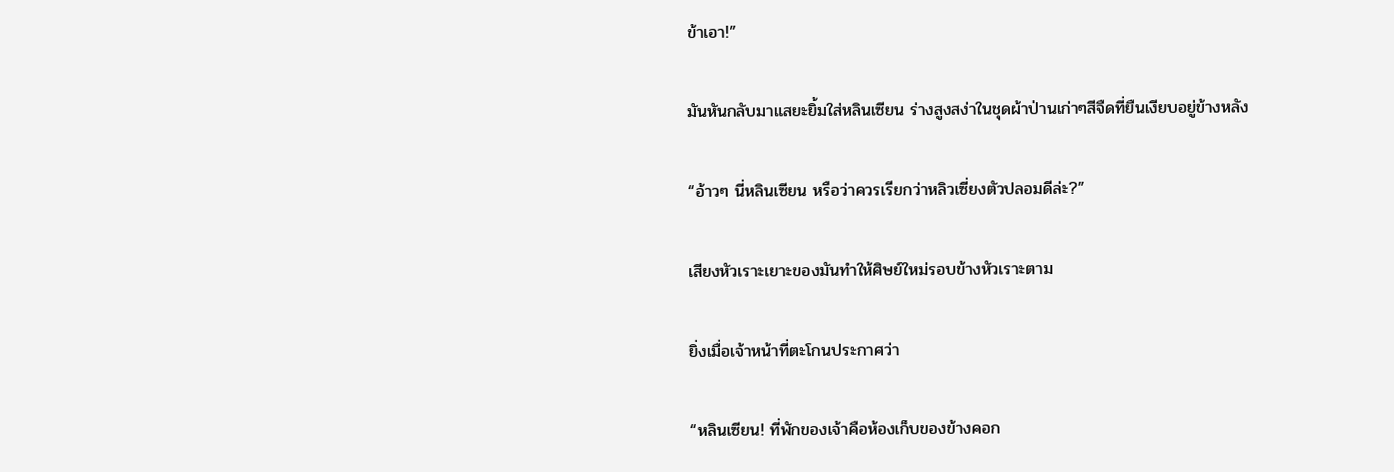ข้าเอา!”

มันหันกลับมาแสยะยิ้มใส่หลินเซียน ร่างสูงสง่าในชุดผ้าป่านเก่าๆสีจืดที่ยืนเงียบอยู่ข้างหลัง

“อ้าวๆ นี่หลินเซียน หรือว่าควรเรียกว่าหลิวเซี่ยงตัวปลอมดีล่ะ?”

เสียงหัวเราะเยาะของมันทำให้ศิษย์ใหม่รอบข้างหัวเราะตาม

ยิ่งเมื่อเจ้าหน้าที่ตะโกนประกาศว่า

“หลินเซียน! ที่พักของเจ้าคือห้องเก็บของข้างคอก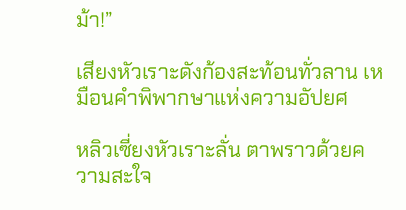ม้า!”

เสียงหัวเราะดังก้องสะท้อนทั่วลาน เหมือนคำพิพากษาแห่งความอัปยศ

หลิวเซี่ยงหัวเราะลั่น ตาพราวด้วยความสะใจ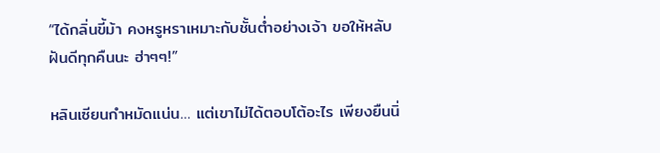“ได้กลิ่นขี้ม้า คงหรูหราเหมาะกับชั้นต่ำอย่างเจ้า ขอให้หลับฝันดีทุกคืนนะ ฮ่าๆๆ!”

หลินเซียนกำหมัดแน่น… แต่เขาไม่ได้ตอบโต้อะไร เพียงยืนนิ่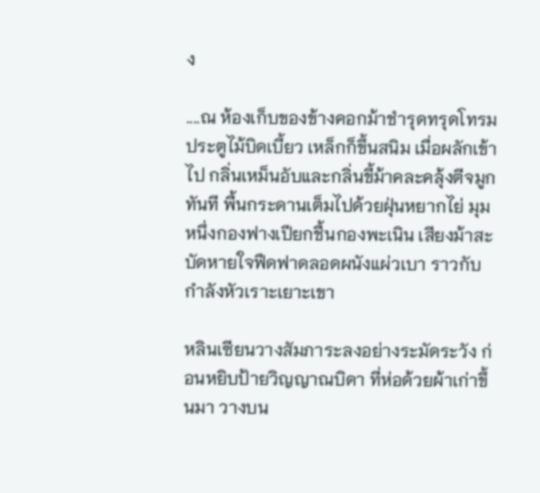ง

....ณ ห้องเก็บของข้างคอกม้าชำรุดทรุดโทรม ประตูไม้บิดเบี้ยว เหล็กก็ขึ้นสนิม เมื่อผลักเข้าไป กลิ่นเหม็นอับและกลิ่นขี้ม้าคละคลุ้งตีจมูกทันที พื้นกระดานเต็มไปด้วยฝุ่นหยากไย่ มุมหนึ่งกองฟางเปียกชื้นกองพะเนิน เสียงม้าสะบัดหายใจฟืดฟาดลอดผนังแผ่วเบา ราวกับกำลังหัวเราะเยาะเขา

หลินเซียนวางสัมภาระลงอย่างระมัดระวัง ก่อนหยิบป้ายวิญญาณบิดา ที่ห่อด้วยผ้าเก่าขึ้นมา วางบน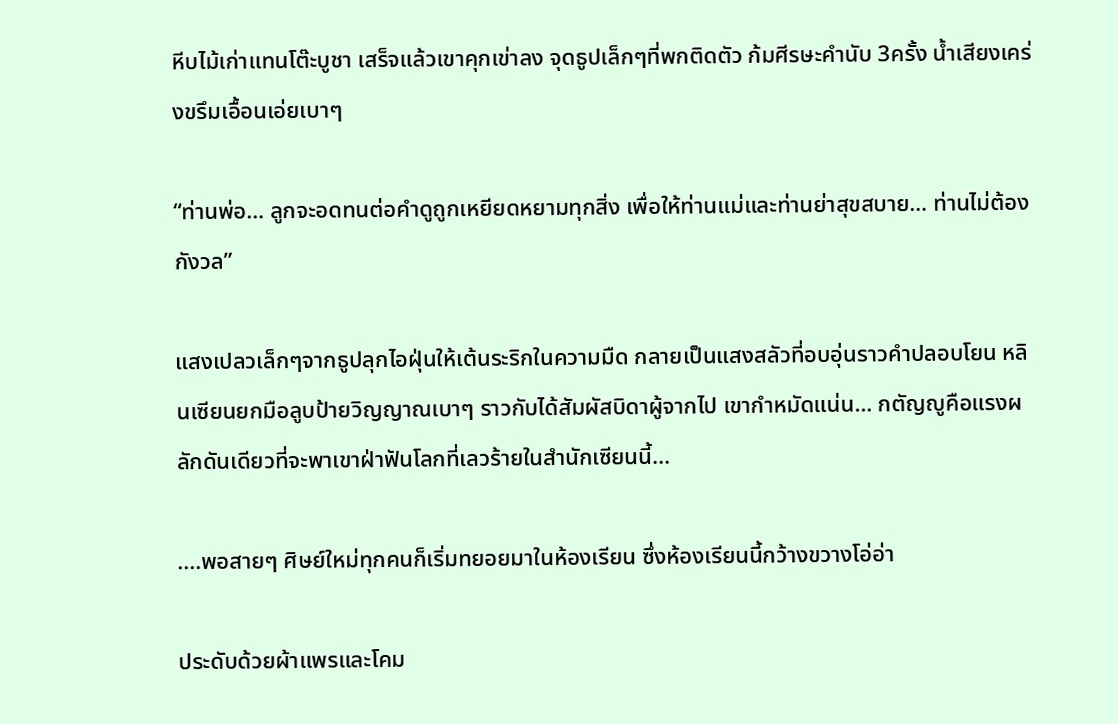หีบไม้เก่าแทนโต๊ะบูชา เสร็จแล้วเขาคุกเข่าลง จุดธูปเล็กๆที่พกติดตัว ก้มศีรษะคำนับ 3ครั้ง น้ำเสียงเคร่งขรึมเอื้อนเอ่ยเบาๆ

“ท่านพ่อ… ลูกจะอดทนต่อคำดูถูกเหยียดหยามทุกสิ่ง เพื่อให้ท่านแม่และท่านย่าสุขสบาย… ท่านไม่ต้องกังวล”

แสงเปลวเล็กๆจากธูปลุกไอฝุ่นให้เต้นระริกในความมืด กลายเป็นแสงสลัวที่อบอุ่นราวคำปลอบโยน หลินเซียนยกมือลูบป้ายวิญญาณเบาๆ ราวกับได้สัมผัสบิดาผู้จากไป เขากำหมัดแน่น… กตัญญูคือแรงผลักดันเดียวที่จะพาเขาฝ่าฟันโลกที่เลวร้ายในสำนักเซียนนี้...

....พอสายๆ ศิษย์ใหม่ทุกคนก็เริ่มทยอยมาในห้องเรียน ซึ่งห้องเรียนนี้กว้างขวางโอ่อ่า

ประดับด้วยผ้าแพรและโคม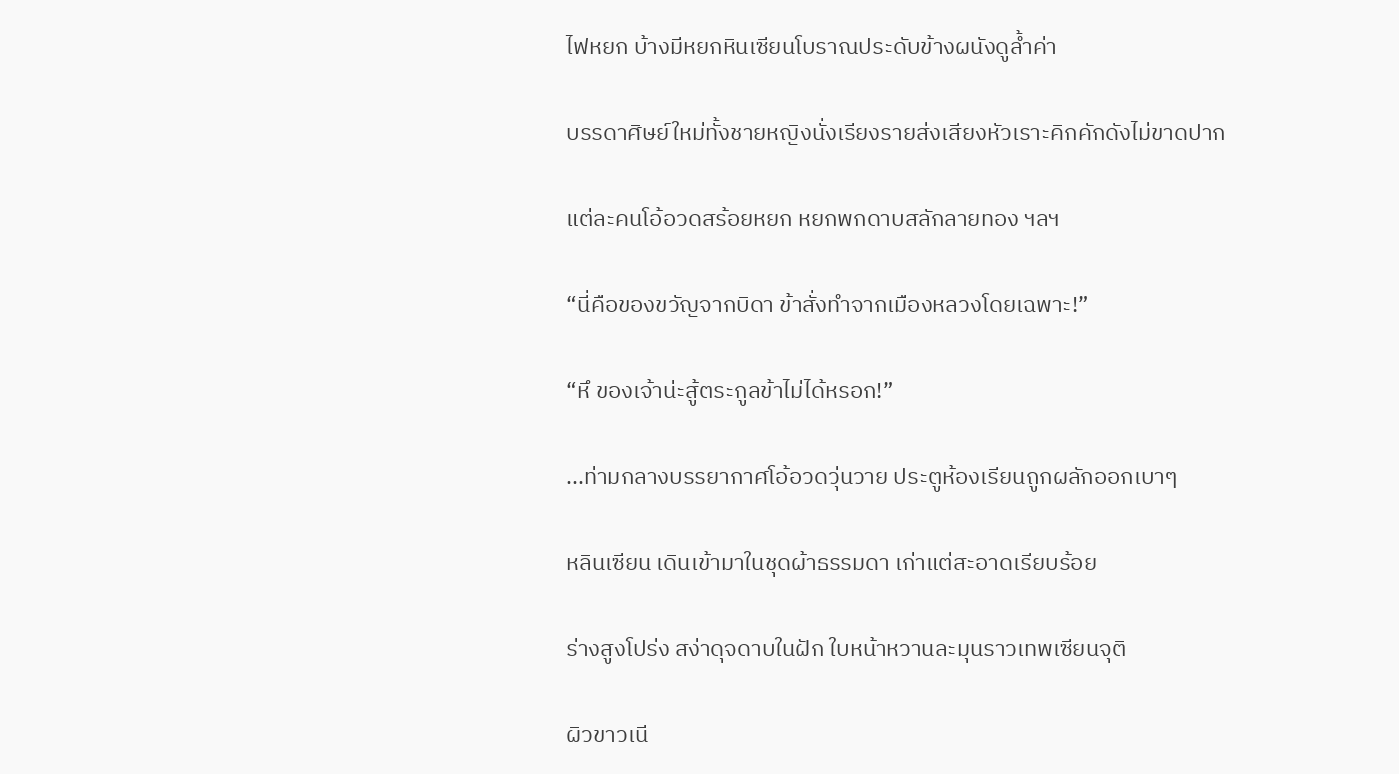ไฟหยก บ้างมีหยกหินเซียนโบราณประดับข้างผนังดูล้ำค่า

บรรดาศิษย์ใหม่ทั้งชายหญิงนั่งเรียงรายส่งเสียงหัวเราะคิกคักดังไม่ขาดปาก

แต่ละคนโอ้อวดสร้อยหยก หยกพกดาบสลักลายทอง ฯลฯ

“นี่คือของขวัญจากบิดา ข้าสั่งทำจากเมืองหลวงโดยเฉพาะ!”

“หึ ของเจ้าน่ะสู้ตระกูลข้าไม่ได้หรอก!”

...ท่ามกลางบรรยากาศโอ้อวดวุ่นวาย ประตูห้องเรียนถูกผลักออกเบาๆ

หลินเซียน เดินเข้ามาในชุดผ้าธรรมดา เก่าแต่สะอาดเรียบร้อย

ร่างสูงโปร่ง สง่าดุจดาบในฝัก ใบหน้าหวานละมุนราวเทพเซียนจุติ

ผิวขาวเนี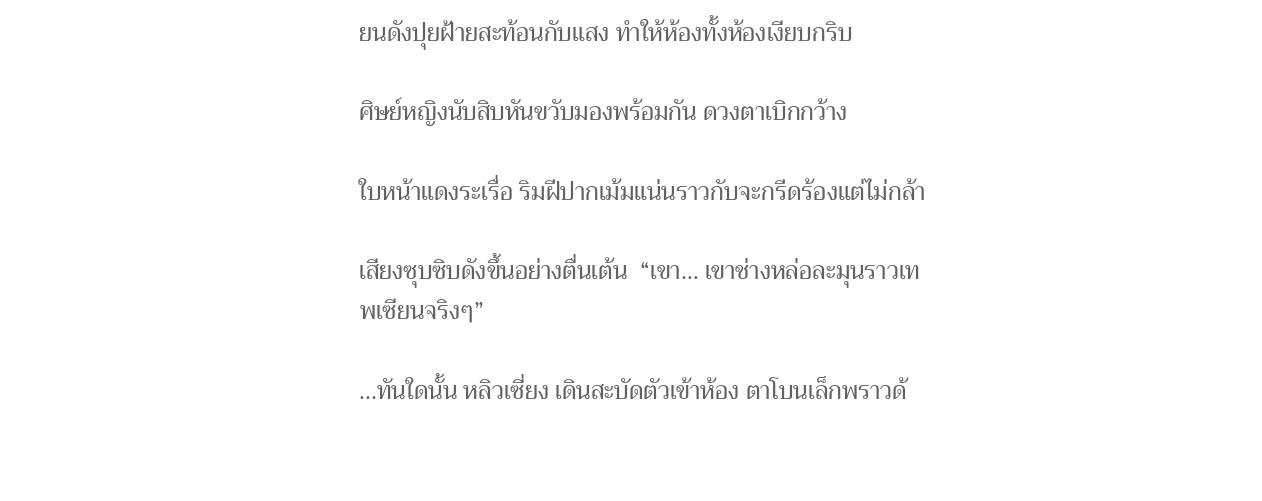ยนดังปุยฝ้ายสะท้อนกับแสง ทำให้ห้องทั้งห้องเงียบกริบ

ศิษย์หญิงนับสิบหันขวับมองพร้อมกัน ดวงตาเบิกกว้าง

ใบหน้าแดงระเรื่อ ริมฝีปากเม้มแน่นราวกับจะกรีดร้องแต่ไม่กล้า

เสียงซุบซิบดังขึ้นอย่างตื่นเต้น  “เขา… เขาช่างหล่อละมุนราวเทพเซียนจริงๆ”

...ทันใดนั้น หลิวเซี่ยง เดินสะบัดตัวเข้าห้อง ตาโบนเล็กพราวด้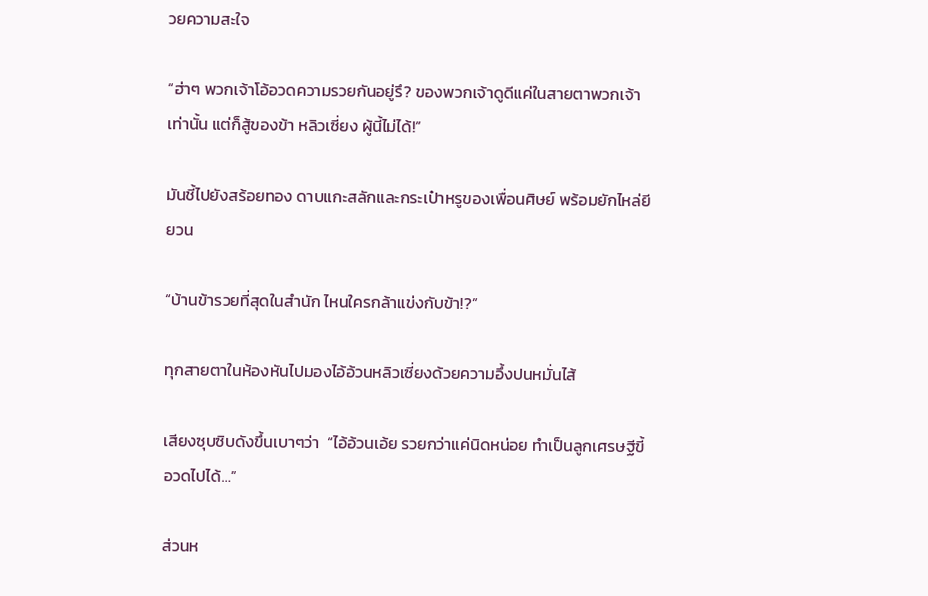วยความสะใจ

“ฮ่าๆ พวกเจ้าโอ้อวดความรวยกันอยู่รึ? ของพวกเจ้าดูดีแค่ในสายตาพวกเจ้าเท่านั้น แต่ก็สู้ของข้า หลิวเซี่ยง ผู้นี้ไม่ได้!”

มันชี้ไปยังสร้อยทอง ดาบแกะสลักและกระเป๋าหรูของเพื่อนศิษย์ พร้อมยักไหล่ยียวน

“บ้านข้ารวยที่สุดในสำนัก ไหนใครกล้าแข่งกับข้า!?”

ทุกสายตาในห้องหันไปมองไอ้อ้วนหลิวเซี่ยงด้วยความอึ้งปนหมั่นไส้

เสียงซุบซิบดังขึ้นเบาๆว่า  “ไอ้อ้วนเอ้ย รวยกว่าแค่นิดหน่อย ทำเป็นลูกเศรษฐีขี้อวดไปได้…”

ส่วนห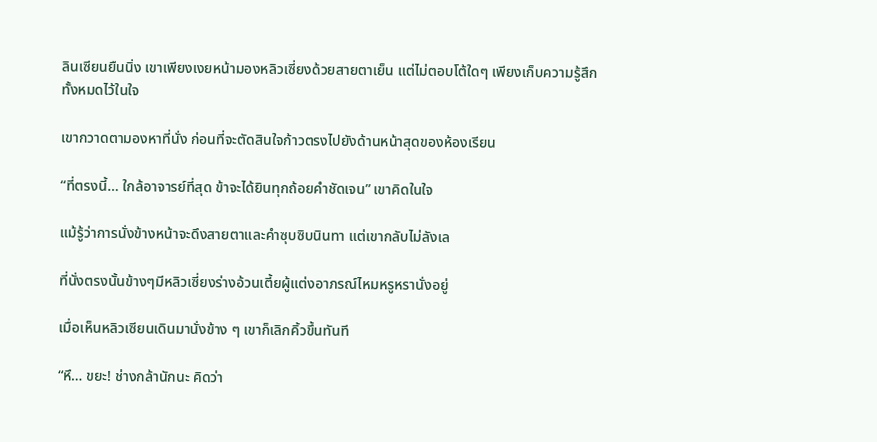ลินเซียนยืนนิ่ง เขาเพียงเงยหน้ามองหลิวเซี่ยงด้วยสายตาเย็น แต่ไม่ตอบโต้ใดๆ เพียงเก็บความรู้สึกทั้งหมดไว้ในใจ

เขากวาดตามองหาที่นั่ง ก่อนที่จะตัดสินใจก้าวตรงไปยังด้านหน้าสุดของห้องเรียน

“ที่ตรงนี้… ใกล้อาจารย์ที่สุด ข้าจะได้ยินทุกถ้อยคำชัดเจน” เขาคิดในใจ

แม้รู้ว่าการนั่งข้างหน้าจะดึงสายตาและคำซุบซิบนินทา แต่เขากลับไม่ลังเล

ที่นั่งตรงนั้นข้างๆมีหลิวเซี่ยงร่างอ้วนเตี้ยผู้แต่งอาภรณ์ไหมหรูหรานั่งอยู่

เมื่อเห็นหลิวเซียนเดินมานั่งข้าง ๆ เขาก็เลิกคิ้วขึ้นทันที

“หึ… ขยะ! ช่างกล้านักนะ คิดว่า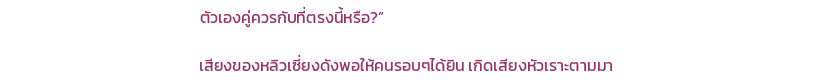ตัวเองคู่ควรกับที่ตรงนี้หรือ?”

เสียงของหลิวเซี่ยงดังพอให้คนรอบๆได้ยิน เกิดเสียงหัวเราะตามมา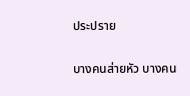ประปราย

บางคนส่ายหัว บางคน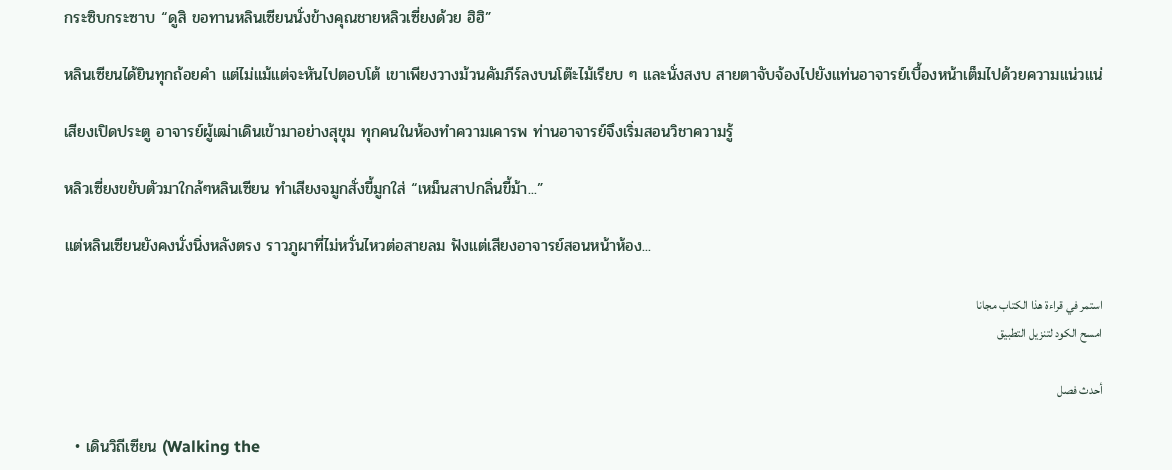กระซิบกระซาบ “ดูสิ ขอทานหลินเซียนนั่งข้างคุณชายหลิวเซี่ยงด้วย ฮิฮิ”

หลินเซียนได้ยินทุกถ้อยคำ แต่ไม่แม้แต่จะหันไปตอบโต้ เขาเพียงวางม้วนคัมภีร์ลงบนโต๊ะไม้เรียบ ๆ และนั่งสงบ สายตาจับจ้องไปยังแท่นอาจารย์เบื้องหน้าเต็มไปด้วยความแน่วแน่

เสียงเปิดประตู อาจารย์ผู้เฒ่าเดินเข้ามาอย่างสุขุม ทุกคนในห้องทำความเคารพ ท่านอาจารย์จึงเริ่มสอนวิชาความรู้

หลิวเซี่ยงขยับตัวมาใกล้ๆหลินเซียน ทำเสียงจมูกสั่งขี้มูกใส่ “เหม็นสาปกลิ่นขี้ม้า...”

แต่หลินเซียนยังคงนั่งนิ่งหลังตรง ราวภูผาที่ไม่หวั่นไหวต่อสายลม ฟังแต่เสียงอาจารย์สอนหน้าห้อง...

استمر في قراءة هذا الكتاب مجانا
امسح الكود لتنزيل التطبيق

أحدث فصل

  • เดินวิถีเซียน (Walking the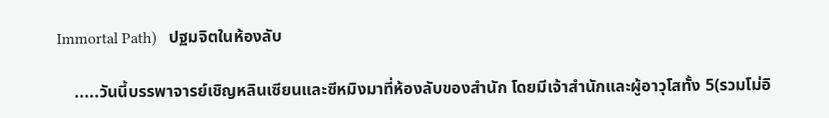Immortal Path)   ปฐมจิตในห้องลับ

    .....วันนี้บรรพาจารย์เชิญหลินเซียนและซีหมิงมาที่ห้องลับของสำนัก โดยมีเจ้าสำนักและผู้อาวุโสทั้ง 5(รวมโม่อิ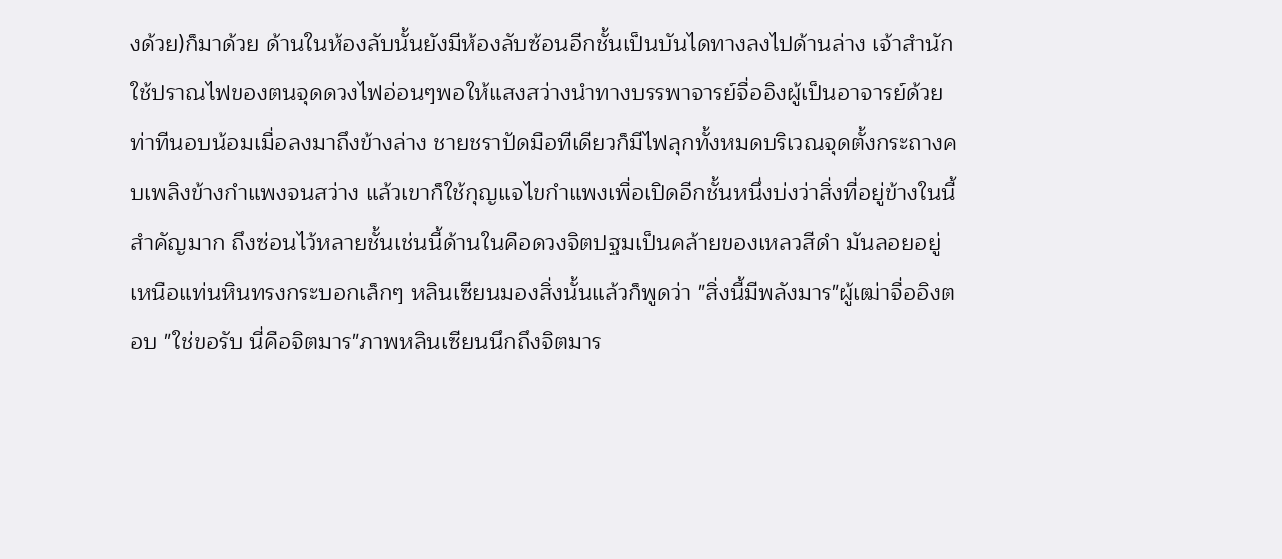งด้วย)ก็มาด้วย ด้านในห้องลับนั้นยังมีห้องลับซ้อนอีกชั้นเป็นบันไดทางลงไปด้านล่าง เจ้าสำนักใช้ปราณไฟของตนจุดดวงไฟอ่อนๆพอให้แสงสว่างนำทางบรรพาจารย์จื่ออิงผู้เป็นอาจารย์ด้วยท่าทีนอบน้อมเมื่อลงมาถึงข้างล่าง ชายชราปัดมือทีเดียวก็มีไฟลุกทั้งหมดบริเวณจุดตั้งกระถางคบเพลิงข้างกำแพงจนสว่าง แล้วเขาก็ใช้กุญแจไขกำแพงเพื่อเปิดอีกชั้นหนึ่งบ่งว่าสิ่งที่อยู่ข้างในนี้สำคัญมาก ถึงซ่อนไว้หลายชั้นเช่นนี้ด้านในคือดวงจิตปฐมเป็นคล้ายของเหลวสีดำ มันลอยอยู่เหนือแท่นหินทรงกระบอกเล็กๆ หลินเซียนมองสิ่งนั้นแล้วก็พูดว่า "สิ่งนี้มีพลังมาร"ผู้เฒ่าจื่ออิงตอบ "ใช่ขอรับ นี่คือจิตมาร"ภาพหลินเซียนนึกถึงจิตมาร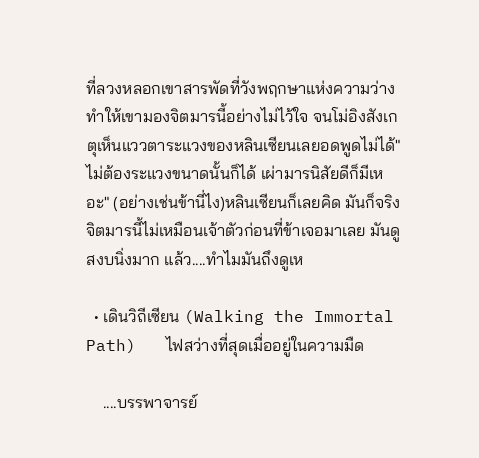ที่ลวงหลอกเขาสารพัดที่วังพฤกษาแห่งความว่างทำให้เขามองจิตมารนี้อย่างไม่ไว้ใจ จนโม่อิงสังเกตุเห็นแววตาระแวงของหลินเซียนเลยอดพูดไม่ได้"ไม่ต้องระแวงขนาดนั้นก็ได้ เผ่ามารนิสัยดีก็มีเหอะ" (อย่างเช่นข้านี่ไง)หลินเซียนก็เลยคิด มันก็จริงจิตมารนี้ไม่เหมือนเจ้าตัวก่อนที่ข้าเจอมาเลย มันดูสงบนิ่งมาก แล้ว....ทำไมมันถึงดูเห

  • เดินวิถีเซียน (Walking the Immortal Path)   ไฟสว่างที่สุดเมื่ออยู่ในความมืด

    ....บรรพาจารย์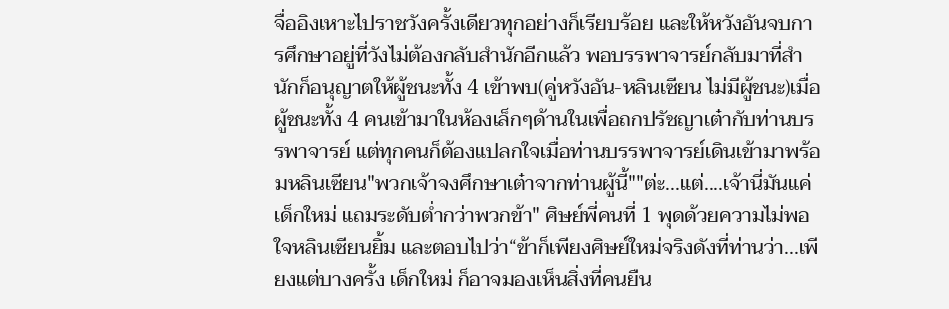จื่ออิงเหาะไปราชวังครั้งเดียวทุกอย่างก็เรียบร้อย และให้หวังอันจบการศึกษาอยู่ที่วังไม่ต้องกลับสำนักอีกแล้ว พอบรรพาจารย์กลับมาที่สำนักก็อนุญาตให้ผู้ชนะทั้ง 4 เข้าพบ(คู่หวังอัน-หลินเซียน ไม่มีผู้ชนะ)เมื่อผู้ชนะทั้ง 4 คนเข้ามาในห้องเล็กๆด้านในเพื่อถกปรัชญาเต๋ากับท่านบรรพาจารย์ แต่ทุกคนก็ต้องแปลกใจเมื่อท่านบรรพาจารย์เดินเข้ามาพร้อมหลินเซียน"พวกเจ้าจงศึกษาเต๋าจากท่านผู้นี้""ต่ะ...แต่....เจ้านี่มันแค่เด็กใหม่ แถมระดับต่ำกว่าพวกข้า" ศิษย์พี่คนที่ 1 พุดด้วยความไม่พอใจหลินเซียนยิ้ม และตอบไปว่า“ข้าก็เพียงศิษย์ใหม่จริงดังที่ท่านว่า...เพียงแต่บางครั้ง เด็กใหม่ ก็อาจมองเห็นสิ่งที่คนยืน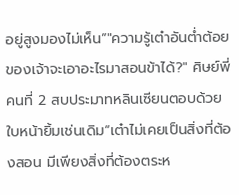อยู่สูงมองไม่เห็น”"ความรู้เต๋าอันต่ำต้อยของเจ้าจะเอาอะไรมาสอนข้าได้?" ศิษย์พี่คนที่ 2 สบประมาทหลินเซียนตอบด้วยใบหน้ายิ้มเช่นเดิม“เต๋าไม่เคยเป็นสิ่งที่ต้องสอน มีเพียงสิ่งที่ต้องตระห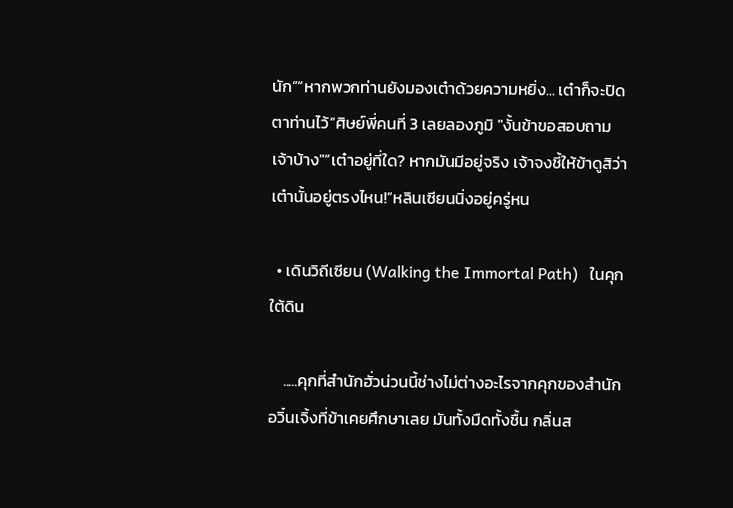นัก”“หากพวกท่านยังมองเต๋าด้วยความหยิ่ง... เต๋าก็จะปิดตาท่านไว้”ศิษย์พี่คนที่ 3 เลยลองภูมิ "งั้นข้าขอสอบถามเจ้าบ้าง"“เต๋าอยู่ที่ใด? หากมันมีอยู่จริง เจ้าจงชี้ให้ข้าดูสิว่า เต๋านั้นอยู่ตรงไหน!”หลินเซียนนิ่งอยู่ครู่หน

  • เดินวิถีเซียน (Walking the Immortal Path)   ในคุกใต้ดิน

    .....คุกที่สำนักฮั่วน่วนนี้ช่างไม่ต่างอะไรจากคุกของสำนักอวิ๋นเจิ้งที่ข้าเคยศึกษาเลย มันทั้งมืดทั้งชื้น กลิ่นส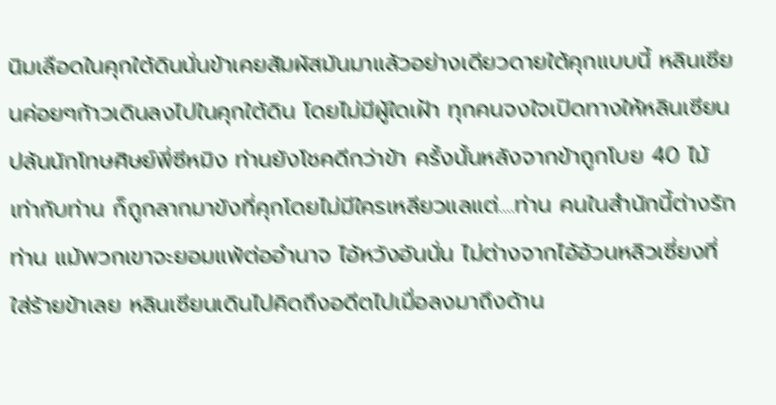นิมเลือดในคุกใต้ดินนั่นข้าเคยสัมผัสมันมาแล้วอย่างเดียวดายใต้คุกแบบนี้ หลินเซียนค่อยๆก้าวเดินลงไปในคุกใต้ดิน โดยไม่มีผู้ใดเฝ้า ทุกคนจงใจเปิดทางให้หลินเซียนปล้นนักโทษศิษย์พี่ซีหมิง ท่านยังโชคดีกว่าข้า ครั้งนั้นหลังจากข้าถูกโบย 40 ไม้เท่ากับท่าน ก็ถูกลากมาขังที่คุกโดยไม่มีใครเหลียวแลแต่....ท่าน คนในสำนักนี้ต่างรักท่าน แม้พวกเขาจะยอมแพ้ต่ออำนาจ ไอ้หวังอันนั่น ไม่ต่างจากไอ้อ้วนหลิวเซี่ยงที่ใส่ร้ายข้าเลย หลินเซียนเดินไปคิดถึงอดีตไปเมื่อลงมาถึงด้าน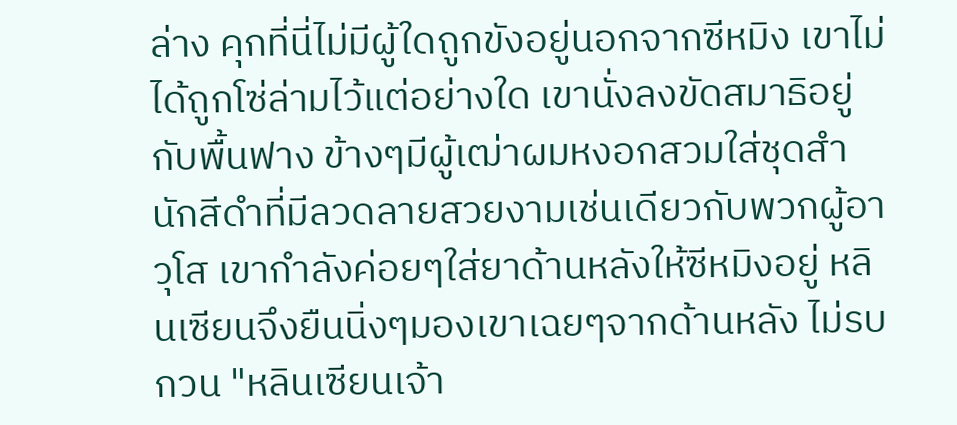ล่าง คุกที่นี่ไม่มีผู้ใดถูกขังอยู่นอกจากซีหมิง เขาไม่ได้ถูกโซ่ล่ามไว้แต่อย่างใด เขานั่งลงขัดสมาธิอยู่กับพื้นฟาง ข้างๆมีผู้เฒ่าผมหงอกสวมใส่ชุดสำนักสีดำที่มีลวดลายสวยงามเช่นเดียวกับพวกผู้อาวุโส เขากำลังค่อยๆใส่ยาด้านหลังให้ซีหมิงอยู่ หลินเซียนจึงยืนนิ่งๆมองเขาเฉยๆจากด้านหลัง ไม่รบกวน "หลินเซียนเจ้า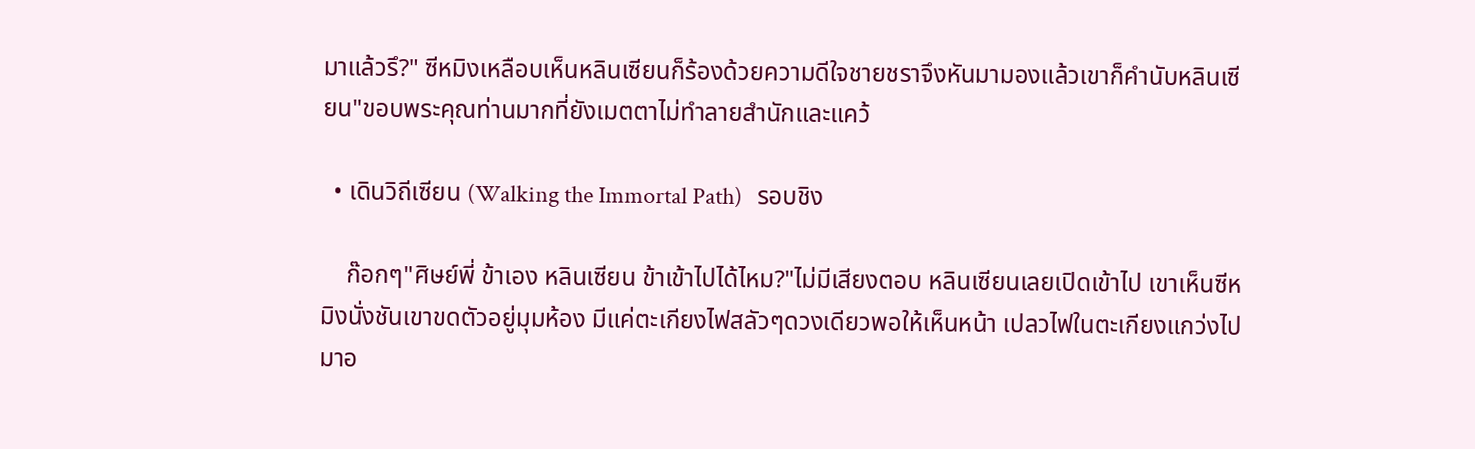มาแล้วรึ?" ซีหมิงเหลือบเห็นหลินเซียนก็ร้องด้วยความดีใจชายชราจึงหันมามองแล้วเขาก็คำนับหลินเซียน"ขอบพระคุณท่านมากที่ยังเมตตาไม่ทำลายสำนักและแคว้

  • เดินวิถีเซียน (Walking the Immortal Path)   รอบชิง

    ก๊อกๆ"ศิษย์พี่ ข้าเอง หลินเซียน ข้าเข้าไปได้ไหม?"ไม่มีเสียงตอบ หลินเซียนเลยเปิดเข้าไป เขาเห็นซีหมิงนั่งชันเขาขดตัวอยู่มุมห้อง มีแค่ตะเกียงไฟสลัวๆดวงเดียวพอให้เห็นหน้า เปลวไฟในตะเกียงแกว่งไปมาอ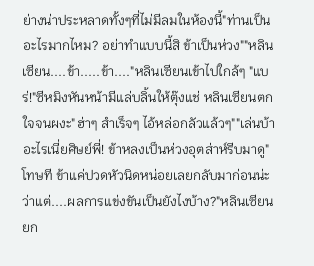ย่างน่าประหลาดทั้งๆที่ไม่มีลมในห้องนี้"ท่านเป็นอะไรมากไหม? อย่าทำแบบนี้สิ ข้าเป็นห่วง""หลินเซียน....ข้า.....ข้า...."หลินเซียนเข้าไปใกล้ๆ "แบร่!"ซีหมิงหันหน้ามีแล่บลิ้นให้ตุ๊งแช่ หลินเซียนตกใจจนผงะ"ฮ่าๆ สำเร็จๆ ไอ้หล่อกลัวแล้วๆ""เล่นบ้าอะไรเนี่ยศิษย์พี่! ข้าหลงเป็นห่วงอุตส่าห์รีบมาดู"โทษที ข้าแค่ปวดหัวนิดหน่อยเลยกลับมาก่อนน่ะ ว่าแต่....ผลการแข่งขันเป็นยังไงบ้าง?"หลินเซียนยก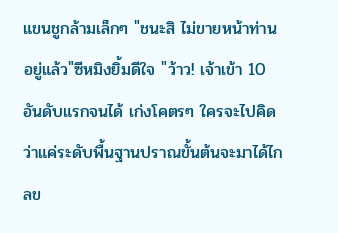แขนชูกล้ามเล็กๆ "ชนะสิ ไม่ขายหน้าท่านอยู่แล้ว"ซีหมิงยิ้มดีใจ "ว้าว! เจ้าเข้า 10 อันดับแรกจนได้ เก่งโคตรๆ ใครจะไปคิดว่าแค่ระดับพื้นฐานปราณขั้นต้นจะมาได้ไกลข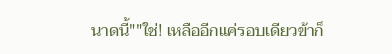นาดนี้""ใช่! เหลืออีกแค่รอบเดียวข้าก็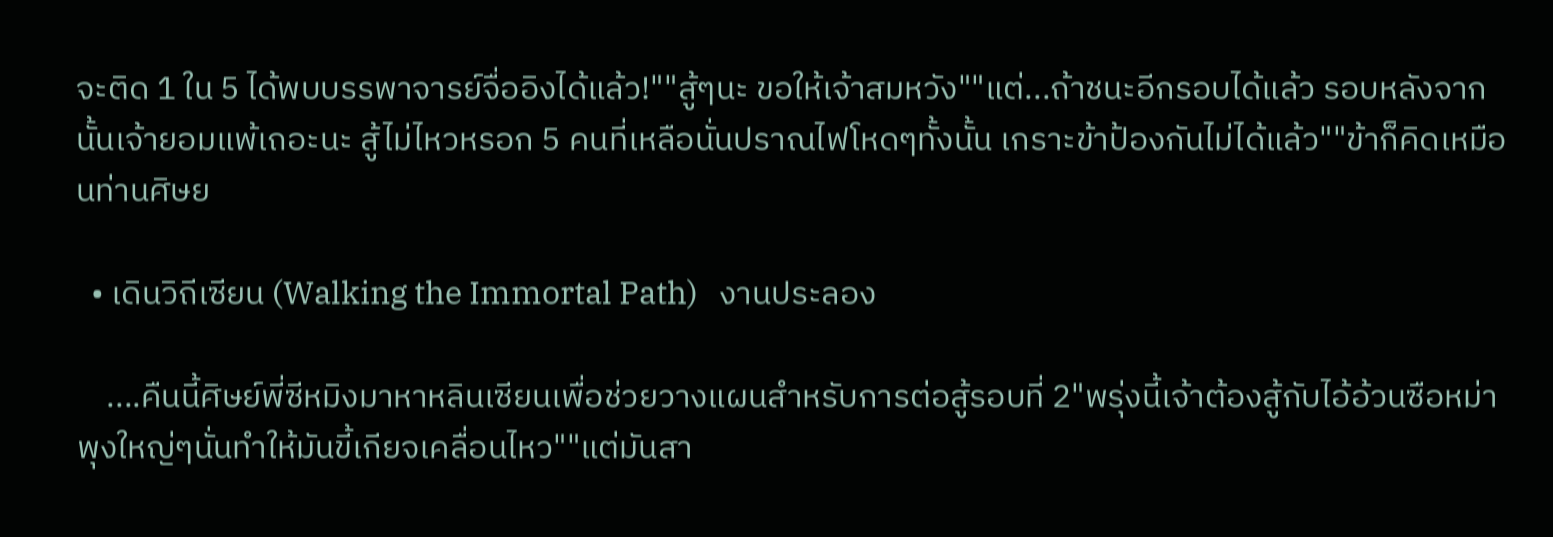จะติด 1 ใน 5 ได้พบบรรพาจารย์จื่ออิงได้แล้ว!""สู้ๆนะ ขอให้เจ้าสมหวัง""แต่...ถ้าชนะอีกรอบได้แล้ว รอบหลังจากนั้นเจ้ายอมแพ้เถอะนะ สู้ไม่ไหวหรอก 5 คนที่เหลือนั่นปราณไฟโหดๆทั้งนั้น เกราะข้าป้องกันไม่ได้แล้ว""ข้าก็คิดเหมือนท่านศิษย

  • เดินวิถีเซียน (Walking the Immortal Path)   งานประลอง

    ....คืนนี้ศิษย์พี่ซีหมิงมาหาหลินเซียนเพื่อช่วยวางแผนสำหรับการต่อสู้รอบที่ 2"พรุ่งนี้เจ้าต้องสู้กับไอ้อ้วนซือหม่า พุงใหญ่ๆนั่นทำให้มันขี้เกียจเคลื่อนไหว""แต่มันสา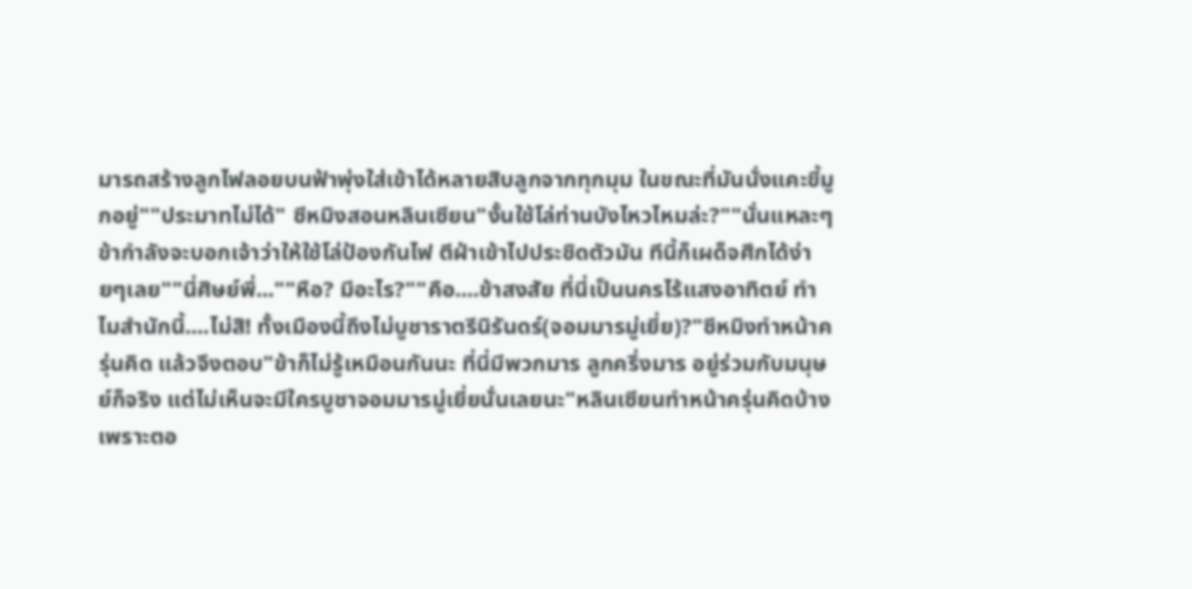มารถสร้างลูกไฟลอยบนฟ้าพุ่งใส่เข้าได้หลายสิบลูกจากทุกมุม ในขณะที่มันนั่งแคะขี้มูกอยู่""ประมาทไม่ได้" ซีหมิงสอนหลินเซียน"งั้นใช้โล่ท่านบังไหวไหมล่ะ?""นั่นแหละๆ ข้ากำลังจะบอกเจ้าว่าให้ใช้โล่ป้องกันไฟ ตีฝ่าเข้าไปประชิดตัวมัน ทีนี้ก็เผด็จศึกได้ง่ายๆเลย""นี่ศิษย์พี่...""หือ? มีอะไร?""คือ....ข้าสงสัย ที่นี่เป็นนครไร้แสงอาทิตย์ ทำไมสำนักนี้....ไม่สิ! ทั้งเมืองนี้ถึงไม่บูชาราตรีนิรันดร์(จอมมารมู่เยี่ย)?"ซีหมิงทำหน้าครุ่นคิด แล้วจึงตอบ"ข้าก็ไม่รู้เหมือนกันนะ ที่นี่มีพวกมาร ลูกครึ่งมาร อยู่ร่วมกับมนุษย์ก็จริง แต่ไม่เห็นจะมีใครบูชาจอมมารมู่เยี่ยนั่นเลยนะ"หลินเซียนทำหน้าครุ่นคิดบ้าง เพราะตอ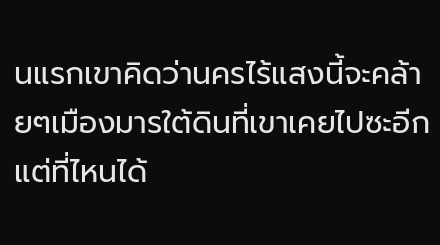นแรกเขาคิดว่านครไร้แสงนี้จะคล้ายๆเมืองมารใต้ดินที่เขาเคยไปซะอีก แต่ที่ไหนได้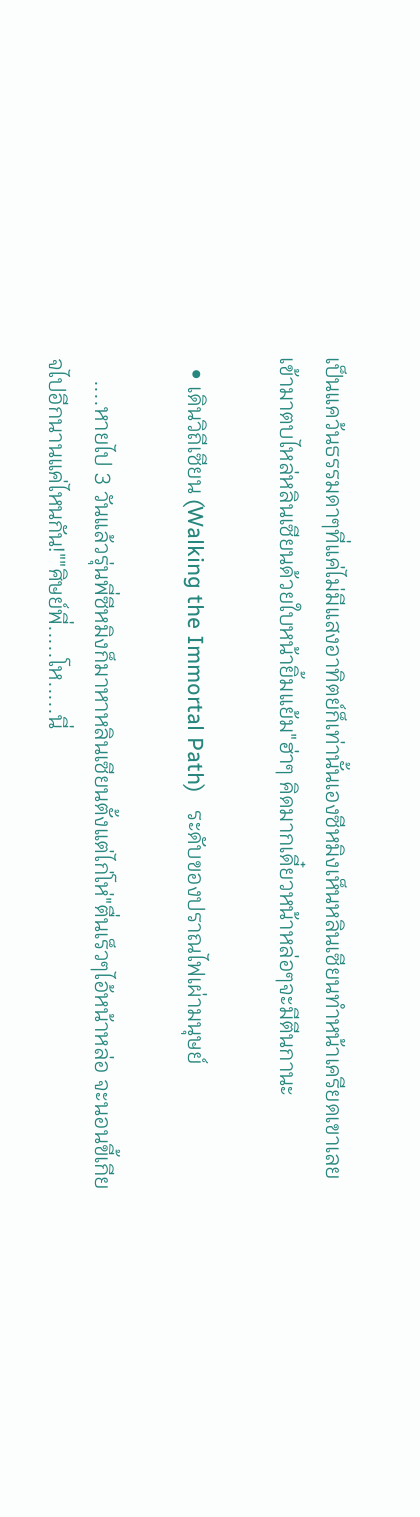เป็นแคว้นธรรมดาๆที่แค่ไม่มีแสงอาทิตย์ก็เท่านั้นเองซีหมิงเห็นหลินเซียนทำหน้าเครียดเขาเลยเข้ามาตบไหล่หลินเซียนด้วยใบหน้ายิ้มแย้ม"ฮ่าๆ คิดมากเดี๋ยวหน้าหล่อๆจะมีตีนกานะ

  • เดินวิถีเซียน (Walking the Immortal Path)   ระดับของปราณไฟเผ่ามนุษย์

    ....หายไป 3 วันแล้วรุ่นพี่ซีหมิงก็มาหาหลินเซียนตั้งแต่ไก่โห่"ตื่นเร็วๆไอ้หน้าหล่อ จะนอนขี้เกียจไปอีกนานแค่ไหนกัน!""ศิษย์พี่.....โห.....นี่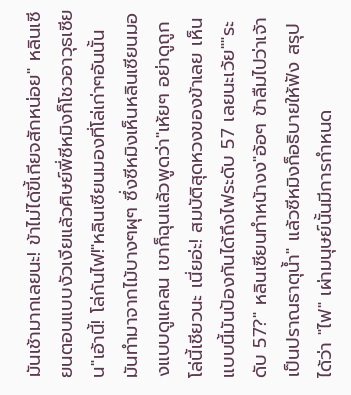มันเช้ามากเลยนะ! ข้าไม่ได้ขี้เกียจสักหน่อย" หลินเซียนตอบแบบงัวเงียแล้วศิษย์พี่ซีหมิงก็โชวอาวุธเซียน"เอ้านี้! โล่กันไฟ!"หลินเซียนมองที่โล่เก่าๆอันนั้น มันทำมาจากไม้บางๆผุๆ ซึ่งซีหมิงเห็นหลินเซียนมองแบบดูแคลน เขาก็ฉุนแล้วพูดว่า"เห้ยๆ อย่าดูถูกโล่นี้เชียวนะ เนี่ยอ่ะ! สมบัติสุดหวงของข้าเลย เห็นแบบนี้มันป้องกันได้ถึงไฟระดับ 57 เลยนะเว้ย""ระดับ 57?" หลินเซียนทำหน้างง"อ้อๆ ข้าลืมไปว่าเจ้าเป็นปราณธาตุน้ำ" แล้วซีหมิงก็อธิบายให้ฟัง สรุปได้ว่า "ไฟ" เผ่ามนุษย์นั้นมีการกำหนด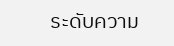ระดับความ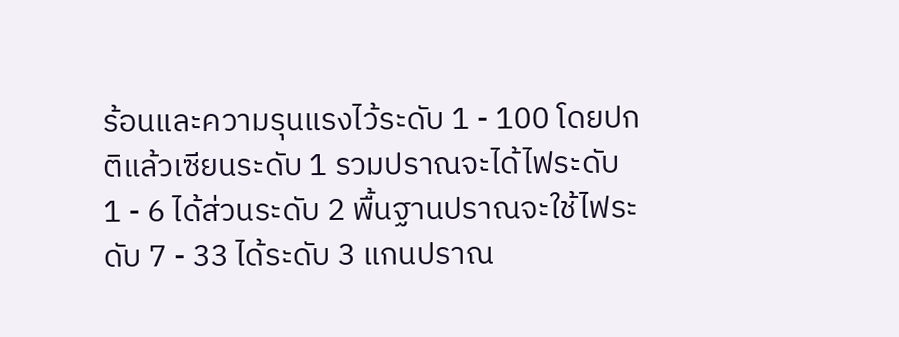ร้อนและความรุนแรงไว้ระดับ 1 - 100 โดยปกติแล้วเซียนระดับ 1 รวมปราณจะได้ไฟระดับ 1 - 6 ได้ส่วนระดับ 2 พื้นฐานปราณจะใช้ไฟระดับ 7 - 33 ได้ระดับ 3 แกนปราณ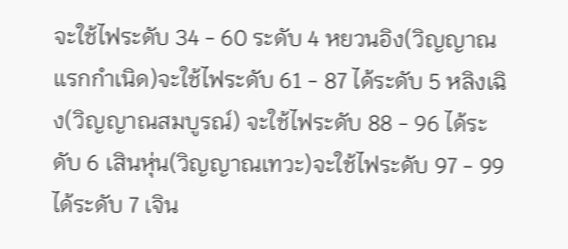จะใช้ไฟระดับ 34 - 60 ระดับ 4 หยวนอิง(วิญญาณแรกกำเนิด)จะใช้ไฟระดับ 61 - 87 ได้ระดับ 5 หลิงเฉิง(วิญญาณสมบูรณ์) จะใช้ไฟระดับ 88 - 96 ได้ระดับ 6 เสินหุ่น(วิญญาณเทวะ)จะใช้ไฟระดับ 97 - 99 ได้ระดับ 7 เจิน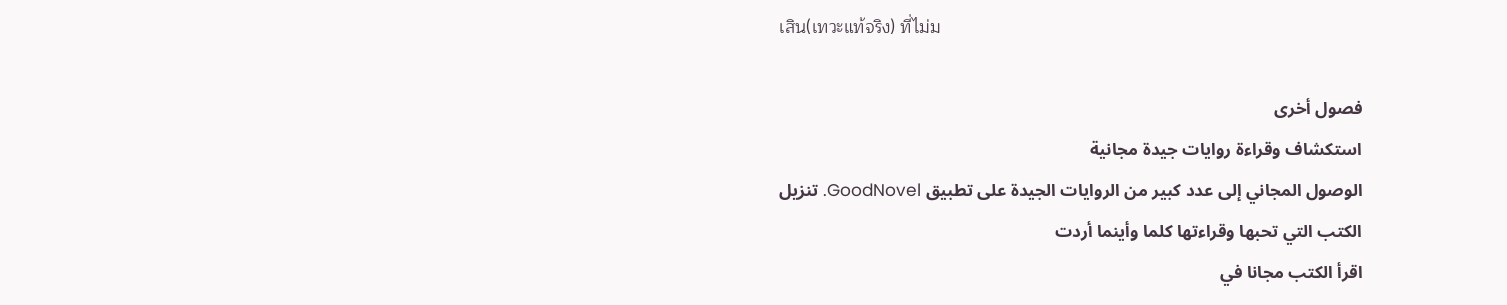เสิน(เทวะแท้จริง) ที่ไม่ม

فصول أخرى
استكشاف وقراءة روايات جيدة مجانية
الوصول المجاني إلى عدد كبير من الروايات الجيدة على تطبيق GoodNovel. تنزيل الكتب التي تحبها وقراءتها كلما وأينما أردت
اقرأ الكتب مجانا في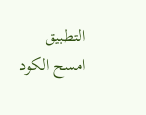التطبيق
امسح الكود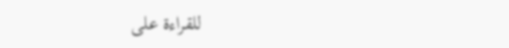للقراءة على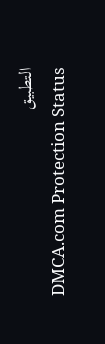التطبيق
DMCA.com Protection Status